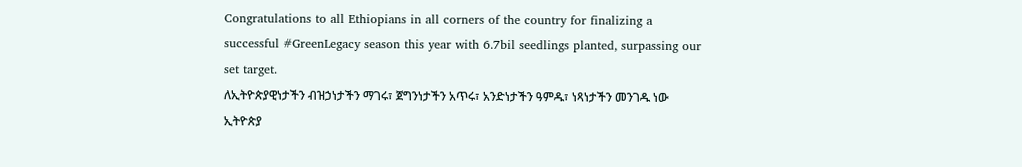Congratulations to all Ethiopians in all corners of the country for finalizing a successful #GreenLegacy season this year with 6.7bil seedlings planted, surpassing our set target.
ለኢትዮጵያዊነታችን ብዝኃነታችን ማገሩ፣ ጀግንነታችን አጥሩ፣ አንድነታችን ዓምዱ፣ ነጻነታችን መንገዱ ነው ኢትዮጵያ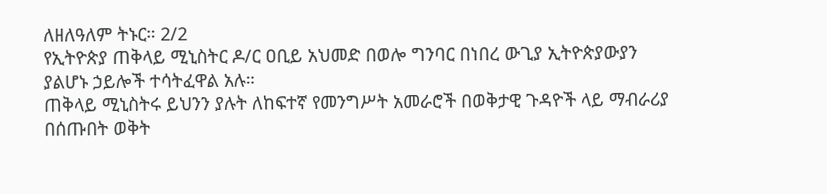ለዘለዓለም ትኑር። 2/2
የኢትዮጵያ ጠቅላይ ሚኒስትር ዶ/ር ዐቢይ አህመድ በወሎ ግንባር በነበረ ውጊያ ኢትዮጵያውያን ያልሆኑ ኃይሎች ተሳትፈዋል አሉ።
ጠቅላይ ሚኒስትሩ ይህንን ያሉት ለከፍተኛ የመንግሥት አመራሮች በወቅታዊ ጉዳዮች ላይ ማብራሪያ በሰጡበት ወቅት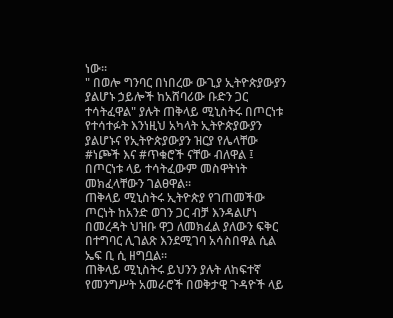ነው።
" በወሎ ግንባር በነበረው ውጊያ ኢትዮጵያውያን ያልሆኑ ኃይሎች ከአሸባሪው ቡድን ጋር ተሳትፈዋል" ያሉት ጠቅላይ ሚኒስትሩ በጦርነቱ የተሳተፉት እንነዚህ አካላት ኢትዮጵያውያን ያልሆኑና የኢትዮጵያውያን ዝርያ የሌላቸው #ነጮች እና #ጥቁሮች ናቸው ብለዋል ፤ በጦርነቱ ላይ ተሳትፈውም መስዋትነት መክፈላቸውን ገልፀዋል።
ጠቅላይ ሚኒስትሩ ኢትዮጵያ የገጠመችው ጦርነት ከአንድ ወገን ጋር ብቻ እንዳልሆነ በመረዳት ህዝቡ ዋጋ ለመክፈል ያለውን ፍቅር በተግባር ሊገልጽ እንደሚገባ አሳስበዋል ሲል ኤፍ ቢ ሲ ዘግቧል።
ጠቅላይ ሚኒስትሩ ይህንን ያሉት ለከፍተኛ የመንግሥት አመራሮች በወቅታዊ ጉዳዮች ላይ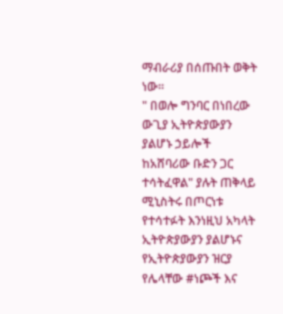ማብራሪያ በሰጡበት ወቅት ነው።
" በወሎ ግንባር በነበረው ውጊያ ኢትዮጵያውያን ያልሆኑ ኃይሎች ከአሸባሪው ቡድን ጋር ተሳትፈዋል" ያሉት ጠቅላይ ሚኒስትሩ በጦርነቱ የተሳተፉት እንነዚህ አካላት ኢትዮጵያውያን ያልሆኑና የኢትዮጵያውያን ዝርያ የሌላቸው #ነጮች እና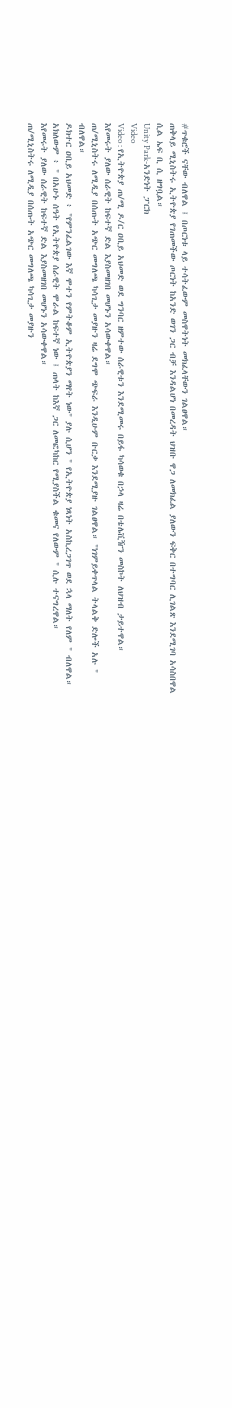#ጥቁሮች ናቸው ብለዋል ፤ በጦርነቱ ላይ ተሳትፈውም መስዋትነት መክፈላቸውን ገልፀዋል።
ጠቅላይ ሚኒስትሩ ኢትዮጵያ የገጠመችው ጦርነት ከአንድ ወገን ጋር ብቻ እንዳልሆነ በመረዳት ህዝቡ ዋጋ ለመክፈል ያለውን ፍቅር በተግባር ሊገልጽ እንደሚገባ አሳስበዋል ሲል ኤፍ ቢ ሲ ዘግቧል።
Unity Park-አንድነት ፓርክ
Video
Video : የኢትዮጵያ ጠ/ሚ ዶ/ር ዐቢይ አህመድ ወደ ግንባር ዘምተው ሰራዊቱን እንደሚመሩ በይፋ ካሳወቁ በኃላ ዛሬ በቴሌቪዥን መስኮት ለህዝብ ታይተዋል።
እየመሩት ያለው ሰራዊት ከፍተኛ ድል እያስመዘገበ መሆኑን አሳውቀዋል።
ጠ/ሚኒስትሩ ለሚዲያ በሰጡት አጭር መግለጫ ካሳጊታ መያዙን ዛሬ ደግሞ ጭፍራ እንዲሁም ቡርቃ እንደሚያዙ ገልፀዋል። "ነገምይቀጥላል ትላልቅ ድሎች አሉ " ብለዋል።
ዶክተር ዐቢይ አህመድ ፥ "የምንፈልገው እኛ ሞተን የምትቆም ኢትዮጵያን ማየት ነው" ያሉ ሲሆን " የኢትዮጵያ ነጻነት አስኪረጋገጥ ወደ ኋላ ማለት የለም " ብለዋል።
አክለውም ፥ " በአሁኑ ሰዓት የኢትዮጵያ ሰራዊት ሞራል ከፍተኛ ነው ፤ ጠላት ከእኛ ጋር ለመፎካከር የሚያስችል ቁመና የለውም " ሲሉ ተናግረዋል።
እየመሩት ያለው ሰራዊት ከፍተኛ ድል እያስመዘገበ መሆኑን አሳውቀዋል።
ጠ/ሚኒስትሩ ለሚዲያ በሰጡት አጭር መግለጫ ካሳጊታ መያዙን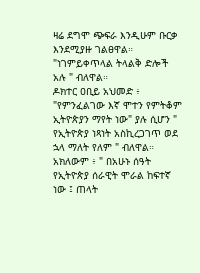ዛሬ ደግሞ ጭፍራ እንዲሁም ቡርቃ እንደሚያዙ ገልፀዋል። "ነገምይቀጥላል ትላልቅ ድሎች አሉ " ብለዋል።
ዶክተር ዐቢይ አህመድ ፥ "የምንፈልገው እኛ ሞተን የምትቆም ኢትዮጵያን ማየት ነው" ያሉ ሲሆን " የኢትዮጵያ ነጻነት አስኪረጋገጥ ወደ ኋላ ማለት የለም " ብለዋል።
አክለውም ፥ " በአሁኑ ሰዓት የኢትዮጵያ ሰራዊት ሞራል ከፍተኛ ነው ፤ ጠላት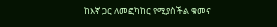ከእኛ ጋር ለመፎካከር የሚያስችል ቁመና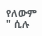የለውም " ሲሉ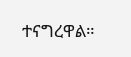ተናግረዋል።